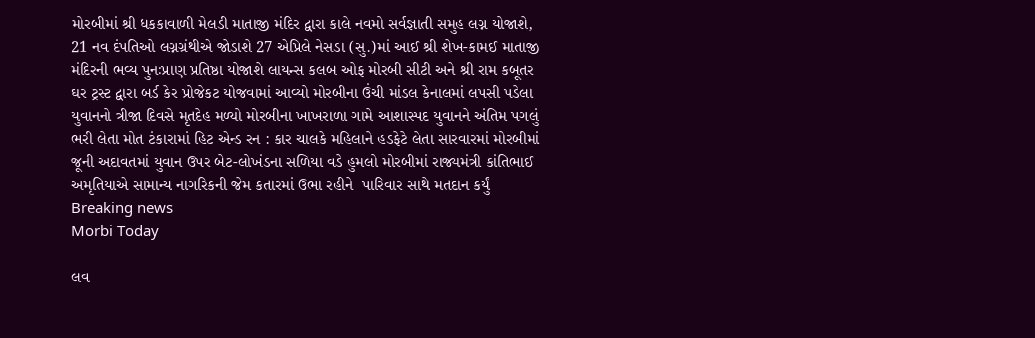મોરબીમાં શ્રી ધકકાવાળી મેલડી માતાજી મંદિર દ્વારા કાલે નવમો સર્વજ્ઞાતી સમુહ લગ્ન યોજાશે, 21 નવ દંપતિઓ લગ્નગ્રંથીએ જોડાશે 27 એપ્રિલે નેસડા (સુ.)માં આઈ શ્રી શેખ-કામઈ માતાજી મંદિરની ભવ્ય પુનઃપ્રાણ પ્રતિષ્ઠા યોજાશે લાયન્સ કલબ ઓફ મોરબી સીટી અને શ્રી રામ કબૂતર ઘર ટ્રસ્ટ દ્વારા બર્ડ કેર પ્રોજેકટ યોજવામાં આવ્યો મોરબીના ઉંચી માંડલ કેનાલમાં લપસી પડેલા યુવાનનો ત્રીજા દિવસે મૃતદેહ મળ્યો મોરબીના ખાખરાળા ગામે આશાસ્પદ યુવાનને અંતિમ પગલું ભરી લેતા મોત ટંકારામાં હિટ એન્ડ રન : કાર ચાલકે મહિલાને હડફેટે લેતા સારવારમાં મોરબીમાં જૂની અદાવતમાં યુવાન ઉપર બેટ-લોખંડના સળિયા વડે હુમલો મોરબીમાં રાજ્યમંત્રી કાંતિભાઈ અમૃતિયાએ સામાન્ય નાગરિકની જેમ કતારમાં ઉભા રહીને  પારિવાર સાથે મતદાન કર્યું
Breaking news
Morbi Today

લવ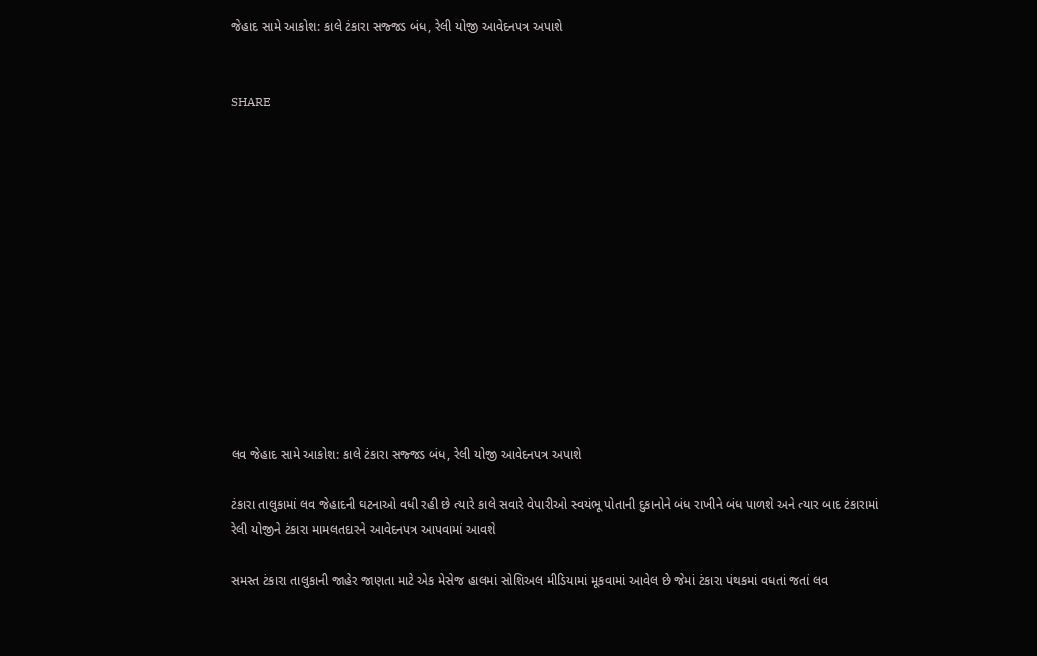જેહાદ સામે આકોશ: કાલે ટંકારા સજ્જડ બંધ, રેલી યોજી આવેદનપત્ર અપાશે


SHARE













લવ જેહાદ સામે આકોશ: કાલે ટંકારા સજ્જડ બંધ, રેલી યોજી આવેદનપત્ર અપાશે

ટંકારા તાલુકામાં લવ જેહાદની ઘટનાઓ વધી રહી છે ત્યારે કાલે સવારે વેપારીઓ સ્વયંભૂ પોતાની દુકાનોને બંધ રાખીને બંધ પાળશે અને ત્યાર બાદ ટંકારામાં રેલી યોજીને ટંકારા મામલતદારને આવેદનપત્ર આપવામાં આવશે

સમસ્ત ટંકારા તાલુકાની જાહેર જાણતા માટે એક મેસેજ હાલમાં સોશિઅલ મીડિયામાં મૂકવામાં આવેલ છે જેમાં ટંકારા પંથકમાં વધતાં જતાં લવ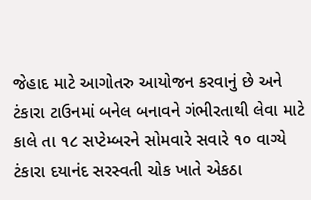જેહાદ માટે આગોતરુ આયોજન કરવાનું છે અને ટંકારા ટાઉનમાં બનેલ બનાવને ગંભીરતાથી લેવા માટે કાલે તા ૧૮ સપ્ટેમ્બરને સોમવારે સવારે ૧૦ વાગ્યે ટંકારા દયાનંદ સરસ્વતી ચોક ખાતે એકઠા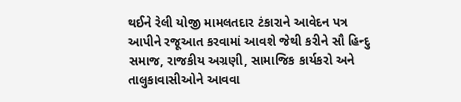થઈને રેલી યોજી મામલતદાર ટંકારાને આવેદન પત્ર આપીને રજૂઆત કરવામાં આવશે જેથી કરીને સૌ હિન્દુ સમાજ, રાજકીય અગ્રણી, સામાજિક કાર્યકરો અને તાલુકાવાસીઓને આવવા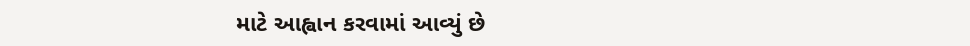માટે આહ્વાન કરવામાં આવ્યું છે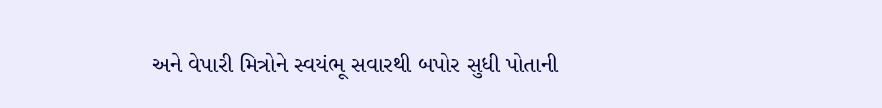અને વેપારી મિત્રોને સ્વયંભૂ સવારથી બપોર સુધી પોતાની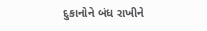દુકાનોને બંધ રાખીને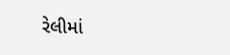રેલીમાં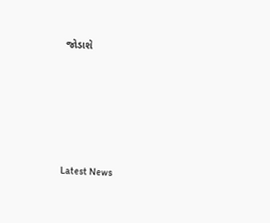જોડાશે






Latest News